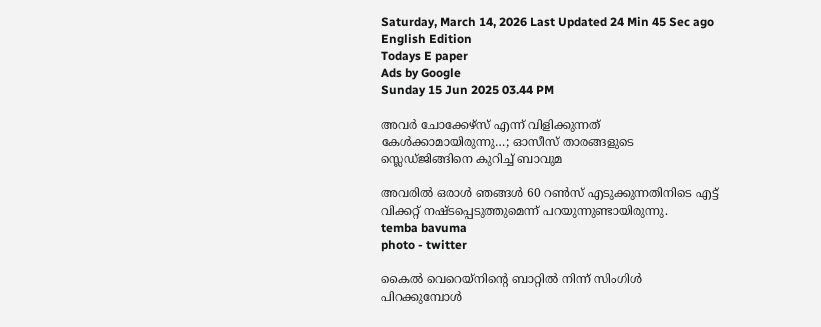Saturday, March 14, 2026 Last Updated 24 Min 45 Sec ago English Edition
Todays E paper
Ads by Google
Sunday 15 Jun 2025 03.44 PM

അവർ ചോക്കേഴ്‌സ് എന്ന് വിളിക്കുന്നത് കേൾക്കാമായിരുന്നു…; ഓസീസ് താരങ്ങളുടെ സ്ലെഡ്ജിങ്ങിനെ കുറിച്ച് ബാവുമ

അവരിൽ ഒരാൾ ഞങ്ങൾ 60 റൺസ് എടുക്കുന്നതിനിടെ എട്ട് വിക്കറ്റ് നഷ്ടപ്പെടുത്തുമെന്ന് പറയുന്നുണ്ടായിരുന്നു.
temba bavuma
photo - twitter

കൈൽ വെറെയ്നിൻ്റെ ബാറ്റിൽ നിന്ന് സിംഗിൾ പിറക്കുമ്പോൾ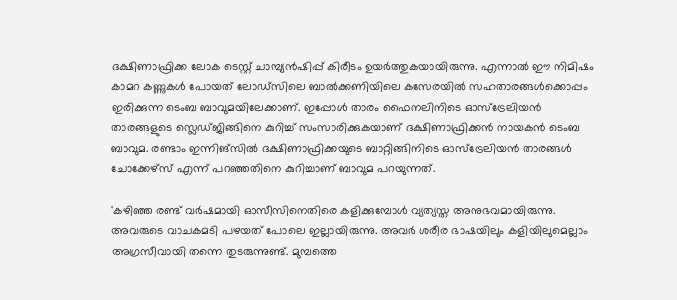ദക്ഷിണാഫ്രിക്ക ലോക ടെസ്റ്റ് ചാമ്പ്യൻഷിപ്പ് കിരീടം ഉയർത്തുകയായിരുന്നു. എന്നാൽ ഈ നിമിഷം കാമറ കണ്ണുകൾ പോയത് ലോഡ്സിലെ ബാൽക്കണിയിലെ കസേരയിൽ സഹതാരങ്ങൾക്കൊപ്പം ഇരിക്കുന്ന ടെംബ ബാവുമയിലേക്കാണ്. ഇപ്പോള്‍ താരം ഫൈനലിനിടെ ഓസ്‌ട്രേലിയൻ താരങ്ങളുടെ സ്ലെഡ്ജിങ്ങിനെ കുറിച്ച് സംസാരിക്കുകയാണ് ദക്ഷിണാഫ്രിക്കൻ നായകൻ ടെംബ ബാവുമ. രണ്ടാം ഇന്നിങ്‌സിൽ ദക്ഷിണാഫ്രിക്കയുടെ ബാറ്റിങ്ങിനിടെ ഓസ്‌ട്രേലിയൻ താരങ്ങൾ ചോക്കേഴ്സ് എന്ന് പറഞ്ഞതിനെ കുറിച്ചാണ് ബാവുമ പറയുന്നത്.

'കഴിഞ്ഞ രണ്ട് വർഷമായി ഓസീസിനെതിരെ കളിക്കുമ്പോൾ വ്യത്യസ്ത അനുഭവമായിരുന്നു. അവരുടെ വാചകമടി പഴയത് പോലെ ഇല്ലായിരുന്നു. അവർ ശരീര ഭാഷയിലും കളിയിലുമെല്ലാം അഗ്രസീവായി തന്നെ തുടരുന്നുണ്ട്. മുമ്പത്തെ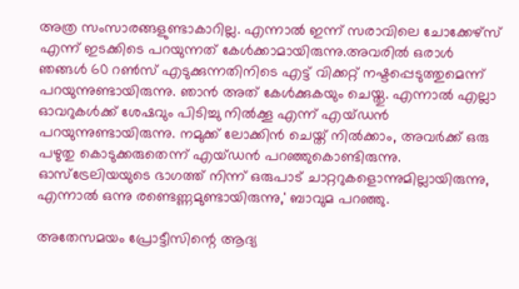അത്ര സംസാരങ്ങളുണ്ടാകാറില്ല. എന്നാല്‍ ഇന്ന് സരാവിലെ ചോക്കേഴ്‌സ് എന്ന് ഇടക്കിടെ പറയുന്നത് കേൾക്കാമായിരുന്നു.അവരിൽ ഒരാൾ ഞങ്ങൾ 60 റൺസ് എടുക്കുന്നതിനിടെ എട്ട് വിക്കറ്റ് നഷ്ടപ്പെടുത്തുമെന്ന് പറയുന്നുണ്ടായിരുന്നു. ഞാൻ അത് കേൾക്കുകയും ചെയ്തു. എന്നാൽ എല്ലാ ഓവറുകൾക്ക് ശേഷവും പിടിച്ചു നിൽക്കൂ എന്ന് എയ്ഡൻ പറയുന്നുണ്ടായിരുന്നു. നമുക്ക് ലോക്കിൻ ചെയ്ത് നിൽക്കാം, അവർക്ക് ഒരു പഴുതു കൊടുക്കരുതെന്ന് എയ്ഡൻ പറഞ്ഞുകൊണ്ടിരുന്നു. ഓസ്ട്രേലിയയുടെ ഭാഗത്ത് നിന്ന് ഒരുപാട് ചാറ്ററുകളൊന്നുമില്ലായിരുന്നു, എന്നാൽ ഒന്നു രണ്ടെണ്ണമുണ്ടായിരുന്നു,' ബാവുമ പറഞ്ഞു.

അതേസമയം പ്രോട്ടീസിന്റെ ആദ്യ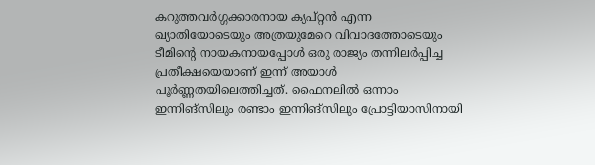കറുത്തവര്‍ഗ്ഗക്കാരനായ ക്യപ്റ്റന്‍ എന്ന ഖ്യാതിയോടെയും അത്രയുമേറെ വിവാദത്തോടെയും ടീമിന്റെ നായകനായപ്പോള്‍ ഒരു രാജ്യം തന്നിലര്‍പ്പിച്ച പ്രതീക്ഷയെയാണ് ഇന്ന് അയാള്‍ പൂര്‍ണ്ണതയിലെത്തിച്ചത്. ഫൈനലില്‍ ഒന്നാം ഇന്നിങ്സിലും രണ്ടാം ഇന്നിങ്സിലും പ്രോട്ടിയാസിനായി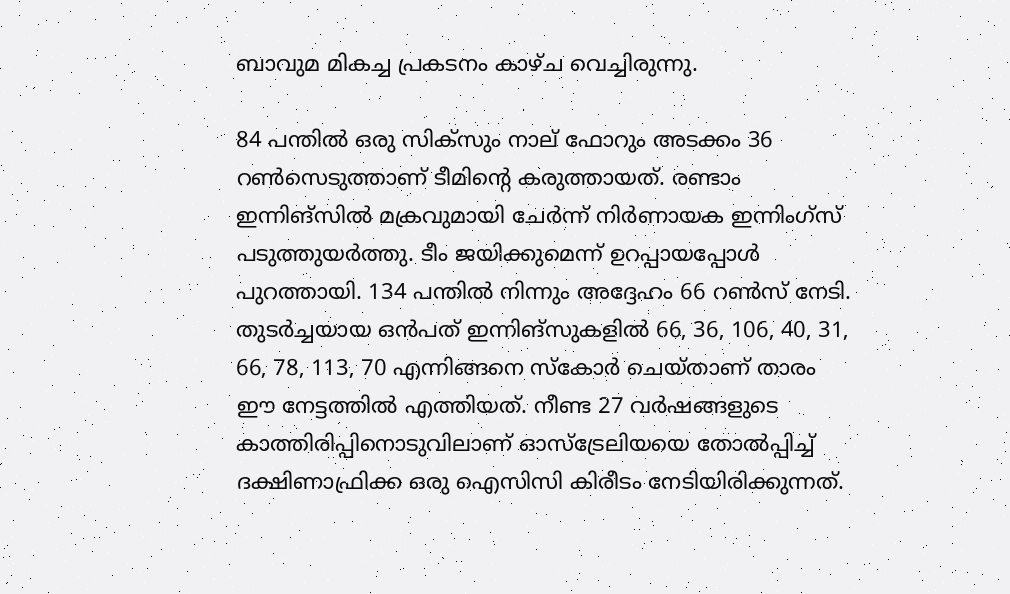ബാവുമ മികച്ച പ്രകടനം കാഴ്ച വെച്ചിരുന്നു.

84 പന്തില്‍ ഒരു സിക്‌സും നാല് ഫോറും അടക്കം 36 റണ്‍സെടുത്താണ് ടീമിന്റെ കരുത്തായത്. രണ്ടാം ഇന്നിങ്സിൽ മക്രവുമായി ചേർന്ന് നിർണായക ഇന്നിംഗ്സ് പടുത്തുയർത്തു. ടീം ജയിക്കുമെന്ന് ഉറപ്പായപ്പോൾ പുറത്തായി. 134 പന്തിൽ നിന്നും അദ്ദേഹം 66 റൺസ് നേടി. തുടര്‍ച്ചയായ ഒൻപത് ഇന്നിങ്‌സുകളില്‍ 66, 36, 106, 40, 31, 66, 78, 113, 70 എന്നിങ്ങനെ സ്‌കോര്‍ ചെയ്താണ് താരം ഈ നേട്ടത്തില്‍ എത്തിയത്. നീണ്ട 27 വർഷങ്ങളുടെ കാത്തിരിപ്പിനൊടുവിലാണ് ഓസ്ട്രേലിയയെ തോൽപ്പിച്ച് ദക്ഷിണാഫ്രിക്ക ഒരു ഐസിസി കിരീടം നേടിയിരിക്കുന്നത്.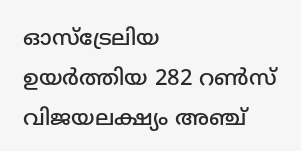ഓസ്‌ട്രേലിയ ഉയർത്തിയ 282 റൺസ് വിജയലക്ഷ്യം അഞ്ച്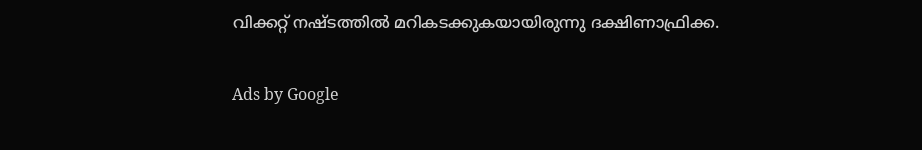വിക്കറ്റ് നഷ്ടത്തിൽ മറികടക്കുകയായിരുന്നു ദക്ഷിണാഫ്രിക്ക.

Ads by Google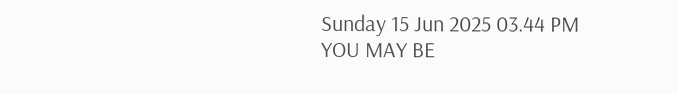Sunday 15 Jun 2025 03.44 PM
YOU MAY BE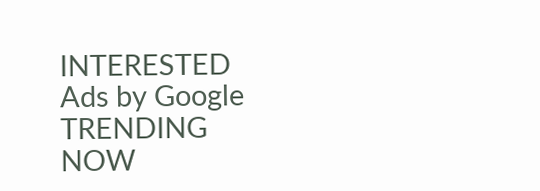INTERESTED
Ads by Google
TRENDING NOW